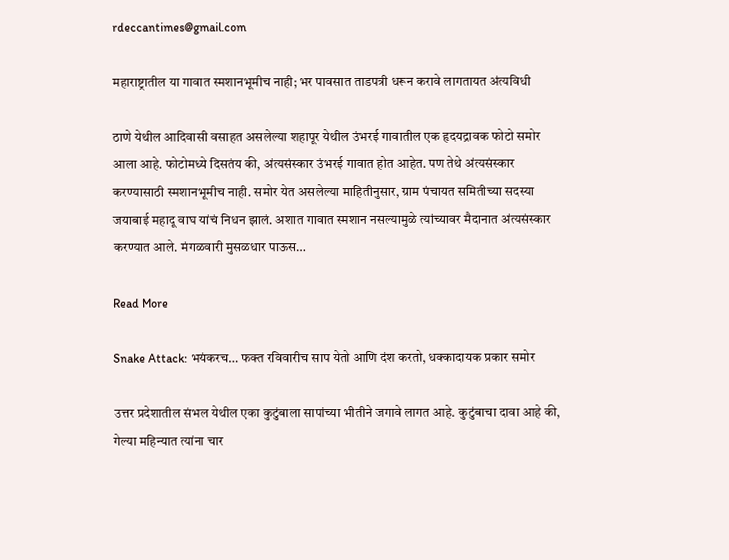rdeccantimes@gmail.com

महाराष्ट्रातील या गावात स्मशानभूमीच नाही; भर पावसात ताडपत्री धरून करावे लागतायत अंत्यविधी

ठाणे येथील आदिवासी वसाहत असलेल्या शहापूर येथील उंभरई गावातील एक हृदयद्रावक फोटो समोर आला आहे. फोटोमध्ये दिसतंय की, अंत्यसंस्कार उंभरई गावात होत आहेत. पण तेथे अंत्यसंस्कार करण्यासाठी स्मशानभूमीच नाही. समोर येत असलेल्या माहितीनुसार, ग्राम पंचायत समितीच्या सदस्या जयाबाई महादू वाघ यांचं निधन झालं. अशात गावात स्मशान नसल्यामुळे त्यांच्यावर मैदानात अंत्यसंस्कार करण्यात आले. मंगळवारी मुसळधार पाऊस…

Read More

Snake Attack: भयंकरच… फक्त रविवारीच साप येतो आणि दंश करतो, धक्कादायक प्रकार समोर

उत्तर प्रदेशातील संभल येथील एका कुटुंबाला सापांच्या भीतीने जगावे लागत आहे. कुटुंबाचा दावा आहे की, गेल्या महिन्यात त्यांना चार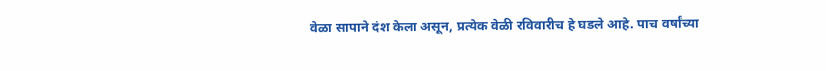वेळा सापाने दंश केला असून, प्रत्येक वेळी रविवारीच हे घडले आहे. पाच वर्षांच्या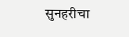सुनहरीचा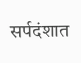सर्पदंशात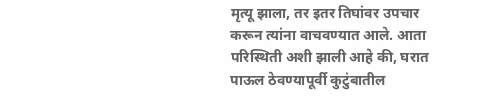मृत्यू झाला, तर इतर तिघांवर उपचार करून त्यांना वाचवण्यात आले. आता परिस्थिती अशी झाली आहे की, घरात पाऊल ठेवण्यापूर्वी कुटुंबातील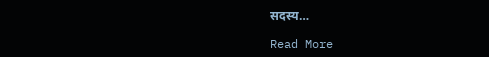सदस्य…

Read More